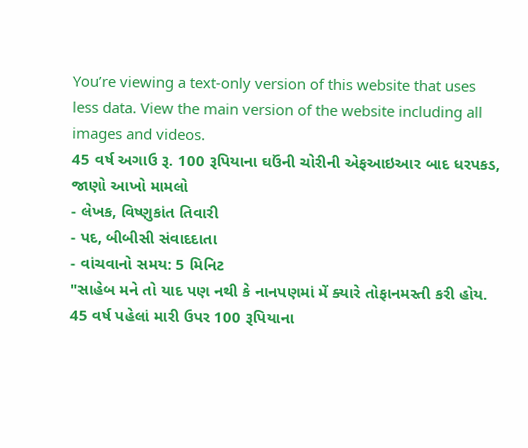You’re viewing a text-only version of this website that uses less data. View the main version of the website including all images and videos.
45 વર્ષ અગાઉ રૂ. 100 રૂપિયાના ઘઉંની ચોરીની એફઆઇઆર બાદ ધરપકડ, જાણો આખો મામલો
- લેખક, વિષ્ણુકાંત તિવારી
- પદ, બીબીસી સંવાદદાતા
- વાંચવાનો સમય: 5 મિનિટ
"સાહેબ મને તો યાદ પણ નથી કે નાનપણમાં મેં ક્યારે તોફાનમસ્તી કરી હોય. 45 વર્ષ પહેલાં મારી ઉપર 100 રૂપિયાના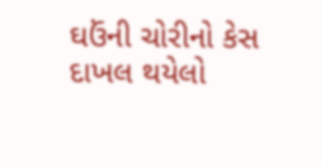ઘઉંની ચોરીનો કેસ દાખલ થયેલો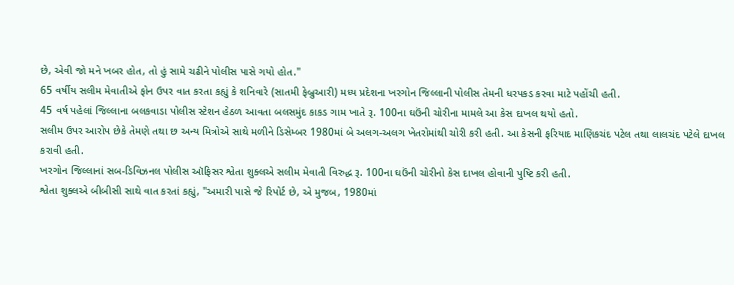છે, એવી જો મને ખબર હોત, તો હું સામે ચઢીને પોલીસ પાસે ગયો હોત."
65 વર્ષીય સલીમ મેવાતીએ ફોન ઉપર વાત કરતા કહ્યું કે શનિવારે (સાતમી ફેબ્રુઆરી) મધ્ય પ્રદેશના ખરગોન જિલ્લાની પોલીસ તેમની ધરપકડ કરવા માટે પહોંચી હતી.
45 વર્ષ પહેલાં જિલ્લાના બલકવાડા પોલીસ સ્ટેશન હેઠળ આવતા બલસમુંદ કાકડ ગામ ખાતે રૂ. 100ના ઘઉંની ચોરીના મામલે આ કેસ દાખલ થયો હતો.
સલીમ ઉપર આરોપ છેકે તેમણે તથા છ અન્ય મિત્રોએ સાથે મળીને ડિસેમ્બર 1980માં બે અલગ-અલગ ખેતરોમાંથી ચોરી કરી હતી. આ કેસની ફરિયાદ માણિકચંદ પટેલ તથા લાલચંદ પટેલે દાખલ કરાવી હતી.
ખરગોન જિલ્લાનાં સબ-ડિવિઝનલ પોલીસ ઑફિસર શ્વેતા શુક્લએ સલીમ મેવાતી વિરુદ્ધ રૂ. 100ના ઘઉંની ચોરીનો કેસ દાખલ હોવાની પુષ્ટિ કરી હતી.
શ્વેતા શુક્લએ બીબીસી સાથે વાત કરતાં કહ્યું, "અમારી પાસે જે રિપોર્ટ છે, એ મુજબ, 1980માં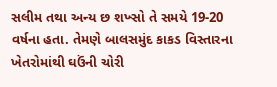સલીમ તથા અન્ય છ શખ્સો તે સમયે 19-20 વર્ષના હતા. તેમણે બાલસમુંદ કાકડ વિસ્તારના ખેતરોમાંથી ઘઉંની ચોરી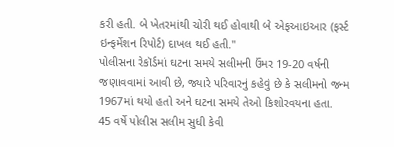કરી હતી. બે ખેતરમાંથી ચોરી થઈ હોવાથી બે એફઆઇઆર (ફર્સ્ટ ઇન્ફર્મેશન રિપોર્ટ) દાખલ થઈ હતી."
પોલીસના રેકૉર્ડમાં ઘટના સમયે સલીમની ઉંમર 19-20 વર્ષની જણાવવામાં આવી છે, જ્યારે પરિવારનું કહેવું છે કે સલીમનો જન્મ 1967માં થયો હતો અને ઘટના સમયે તેઓ કિશોરવયના હતા.
45 વર્ષે પોલીસ સલીમ સુધી કેવી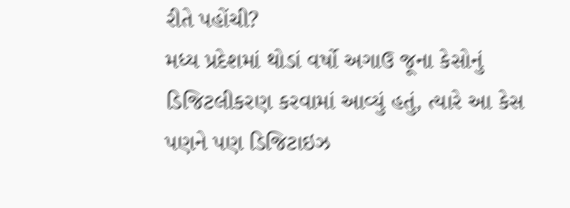રીતે પહોંચી?
મધ્ય પ્રદેશમાં થોડાં વર્ષો અગાઉ જૂના કેસોનું ડિજિટલીકરણ કરવામાં આવ્યું હતું, ત્યારે આ કેસ પણને પણ ડિજિટાઇઝ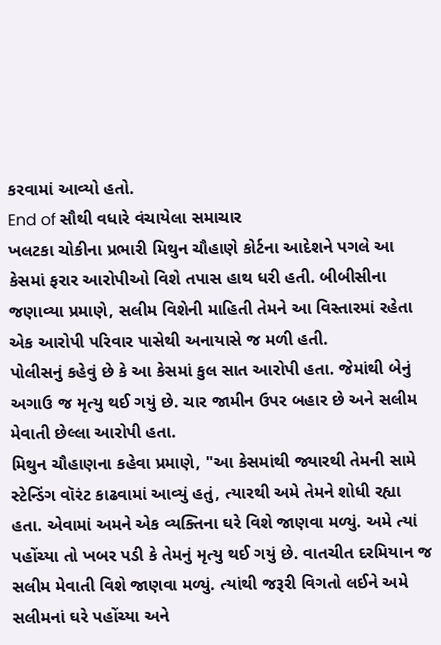કરવામાં આવ્યો હતો.
End of સૌથી વધારે વંચાયેલા સમાચાર
ખલટકા ચોકીના પ્રભારી મિથુન ચૌહાણે કોર્ટના આદેશને પગલે આ કેસમાં ફરાર આરોપીઓ વિશે તપાસ હાથ ધરી હતી. બીબીસીના જણાવ્યા પ્રમાણે, સલીમ વિશેની માહિતી તેમને આ વિસ્તારમાં રહેતા એક આરોપી પરિવાર પાસેથી અનાયાસે જ મળી હતી.
પોલીસનું કહેવું છે કે આ કેસમાં કુલ સાત આરોપી હતા. જેમાંથી બેનું અગાઉ જ મૃત્યુ થઈ ગયું છે. ચાર જામીન ઉપર બહાર છે અને સલીમ મેવાતી છેલ્લા આરોપી હતા.
મિથુન ચૌહાણના કહેવા પ્રમાણે, "આ કેસમાંથી જ્યારથી તેમની સામે સ્ટેન્ડિંગ વૉરંટ કાઢવામાં આવ્યું હતું, ત્યારથી અમે તેમને શોધી રહ્યા હતા. એવામાં અમને એક વ્યક્તિના ઘરે વિશે જાણવા મળ્યું. અમે ત્યાં પહોંચ્યા તો ખબર પડી કે તેમનું મૃત્યુ થઈ ગયું છે. વાતચીત દરમિયાન જ સલીમ મેવાતી વિશે જાણવા મળ્યું. ત્યાંથી જરૂરી વિગતો લઈને અમે સલીમનાં ઘરે પહોંચ્યા અને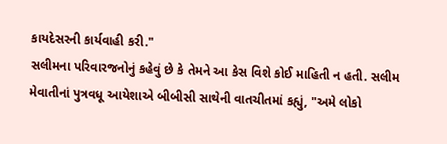કાયદેસરની કાર્યવાહી કરી."
સલીમના પરિવારજનોનું કહેવું છે કે તેમને આ કેસ વિશે કોઈ માહિતી ન હતી. સલીમ મેવાતીનાં પુત્રવધૂ આયેશાએ બીબીસી સાથેની વાતચીતમાં કહ્યું, "અમે લોકો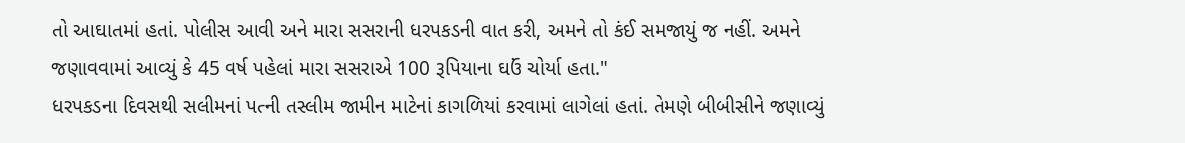તો આઘાતમાં હતાં. પોલીસ આવી અને મારા સસરાની ધરપકડની વાત કરી, અમને તો કંઈ સમજાયું જ નહીં. અમને જણાવવામાં આવ્યું કે 45 વર્ષ પહેલાં મારા સસરાએ 100 રૂપિયાના ઘઉં ચોર્યા હતા."
ધરપકડના દિવસથી સલીમનાં પત્ની તસ્લીમ જામીન માટેનાં કાગળિયાં કરવામાં લાગેલાં હતાં. તેમણે બીબીસીને જણાવ્યું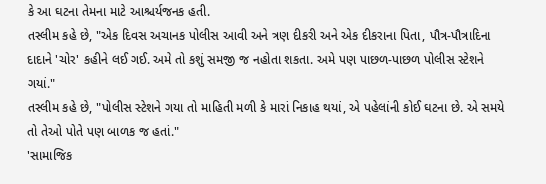કે આ ઘટના તેમના માટે આશ્ચર્યજનક હતી.
તસ્લીમ કહે છે, "એક દિવસ અચાનક પોલીસ આવી અને ત્રણ દીકરી અને એક દીકરાના પિતા, પૌત્ર-પૌત્રાદિના દાદાને 'ચોર' કહીને લઈ ગઈ. અમે તો કશું સમજી જ નહોતા શકતા. અમે પણ પાછળ-પાછળ પોલીસ સ્ટેશને ગયાં."
તસ્લીમ કહે છે, "પોલીસ સ્ટેશને ગયા તો માહિતી મળી કે મારાં નિકાહ થયાં, એ પહેલાંની કોઈ ઘટના છે. એ સમયે તો તેઓ પોતે પણ બાળક જ હતાં."
'સામાજિક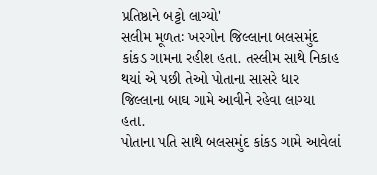પ્રતિષ્ઠાને બટ્ટો લાગ્યો'
સલીમ મૂળતઃ ખરગોન જિલ્લાના બલસમુંદ કાંકડ ગામના રહીશ હતા. તસ્લીમ સાથે નિકાહ થયાં એ પછી તેઓ પોતાના સાસરે ધાર જિલ્લાના બાઘ ગામે આવીને રહેવા લાગ્યા હતા.
પોતાના પતિ સાથે બલસમુંદ કાંકડ ગામે આવેલાં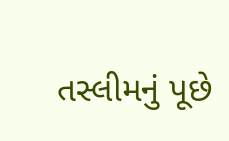તસ્લીમનું પૂછે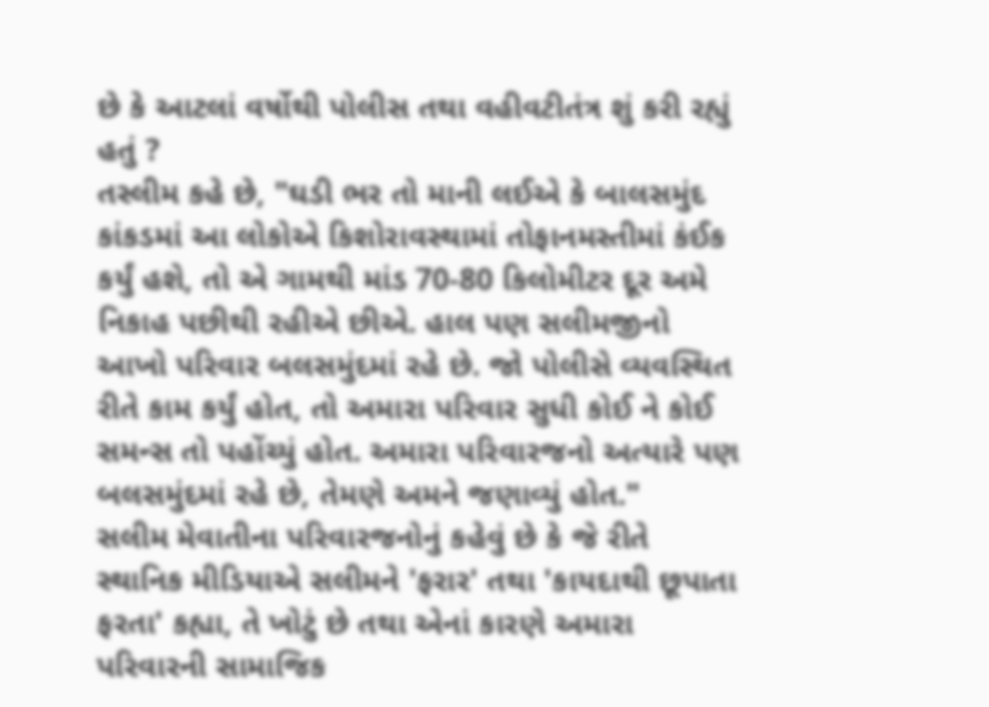છે કે આટલાં વર્ષોથી પોલીસ તથા વહીવટીતંત્ર શું કરી રહ્યું હતું ?
તસ્લીમ કહે છે, "ઘડી ભર તો માની લઈએ કે બાલસમુંદ કાંકડમાં આ લોકોએ કિશોરાવસ્થામાં તોફાનમસ્તીમાં કંઈક કર્યું હશે, તો એ ગામથી માંડ 70-80 કિલોમીટર દૂર અમે નિકાહ પછીથી રહીએ છીએ. હાલ પણ સલીમજીનો આખો પરિવાર બલસમુંદમાં રહે છે. જો પોલીસે વ્યવસ્થિત રીતે કામ કર્યું હોત, તો અમારા પરિવાર સુધી કોઈ ને કોઈ સમન્સ તો પહોંચ્યું હોત. અમારા પરિવારજનો અત્યારે પણ બલસમુંદમાં રહે છે, તેમણે અમને જણાવ્યું હોત."
સલીમ મેવાતીના પરિવારજનોનું કહેવું છે કે જે રીતે સ્થાનિક મીડિયાએ સલીમને 'ફરાર' તથા 'કાયદાથી છૂપાતા ફરતા' કહ્યા, તે ખોટું છે તથા એનાં કારણે અમારા પરિવારની સામાજિક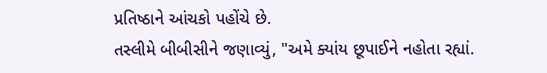પ્રતિષ્ઠાને આંચકો પહોંચે છે.
તસ્લીમે બીબીસીને જણાવ્યું, "અમે ક્યાંય છૂપાઈને નહોતા રહ્યાં.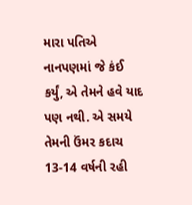મારા પતિએ નાનપણમાં જે કંઈ કર્યું, એ તેમને હવે યાદ પણ નથી. એ સમયે તેમની ઉંમર કદાચ 13-14 વર્ષની રહી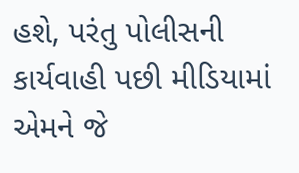હશે, પરંતુ પોલીસની કાર્યવાહી પછી મીડિયામાં એમને જે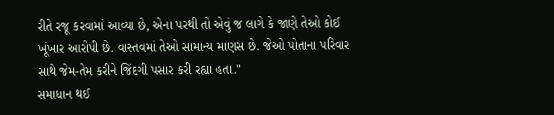રીતે રજૂ કરવામાં આવ્યા છે, એના પરથી તો એવું જ લાગે કે જાણે તેઓ કોઈ ખૂંખાર આરોપી છે. વાસ્તવમાં તેઓ સામાન્ય માણસ છે. જેઓ પોતાના પરિવાર સાથે જેમ-તેમ કરીને જિંદગી પસાર કરી રહ્યા હતા."
સમાધાન થઈ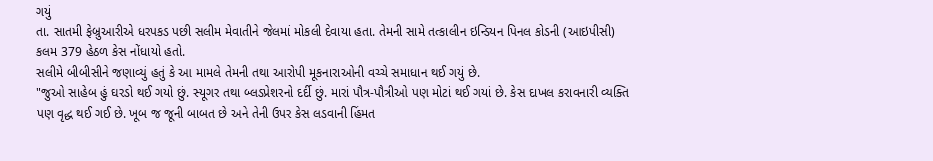ગયું
તા. સાતમી ફેબ્રુઆરીએ ધરપકડ પછી સલીમ મેવાતીને જેલમાં મોકલી દેવાયા હતા. તેમની સામે તત્કાલીન ઇન્ડિયન પિનલ કોડની (આઇપીસી) કલમ 379 હેઠળ કેસ નોંધાયો હતો.
સલીમે બીબીસીને જણાવ્યું હતું કે આ મામલે તેમની તથા આરોપી મૂકનારાઓની વચ્ચે સમાધાન થઈ ગયું છે.
"જુઓ સાહેબ હું ઘરડો થઈ ગયો છું. સ્યૂગર તથા બ્લડપ્રેશરનો દર્દી છું. મારાં પૌત્ર-પૌત્રીઓ પણ મોટાં થઈ ગયાં છે. કેસ દાખલ કરાવનારી વ્યક્તિ પણ વૃદ્ધ થઈ ગઈ છે. ખૂબ જ જૂની બાબત છે અને તેની ઉપર કેસ લડવાની હિંમત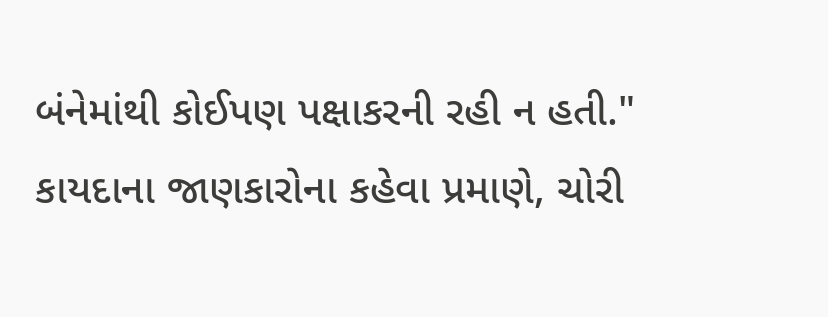બંનેમાંથી કોઈપણ પક્ષાકરની રહી ન હતી."
કાયદાના જાણકારોના કહેવા પ્રમાણે, ચોરી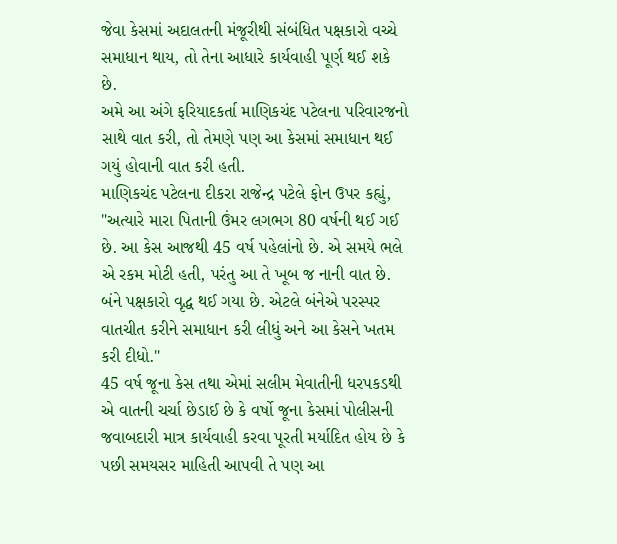જેવા કેસમાં અદાલતની મંજૂરીથી સંબંધિત પક્ષકારો વચ્ચે સમાધાન થાય, તો તેના આધારે કાર્યવાહી પૂર્ણ થઈ શકે છે.
અમે આ અંગે ફરિયાદકર્તા માણિકચંદ પટેલના પરિવારજનો સાથે વાત કરી, તો તેમણે પણ આ કેસમાં સમાધાન થઈ ગયું હોવાની વાત કરી હતી.
માણિકચંદ પટેલના દીકરા રાજેન્દ્ર પટેલે ફોન ઉપર કહ્યું, "અત્યારે મારા પિતાની ઉંમર લગભગ 80 વર્ષની થઈ ગઈ છે. આ કેસ આજથી 45 વર્ષ પહેલાંનો છે. એ સમયે ભલે એ રકમ મોટી હતી, પરંતુ આ તે ખૂબ જ નાની વાત છે. બંને પક્ષકારો વૃદ્ધ થઈ ગયા છે. એટલે બંનેએ પરસ્પર વાતચીત કરીને સમાધાન કરી લીધું અને આ કેસને ખતમ કરી દીધો."
45 વર્ષ જૂના કેસ તથા એમાં સલીમ મેવાતીની ધરપકડથી એ વાતની ચર્ચા છેડાઈ છે કે વર્ષો જૂના કેસમાં પોલીસની જવાબદારી માત્ર કાર્યવાહી કરવા પૂરતી મર્યાદિત હોય છે કે પછી સમયસર માહિતી આપવી તે પણ આ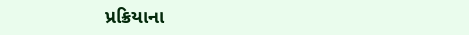પ્રક્રિયાના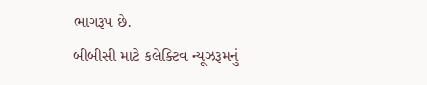ભાગરૂપ છે.
બીબીસી માટે કલેક્ટિવ ન્યૂઝરૂમનું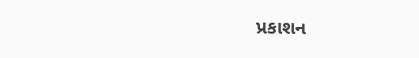પ્રકાશન